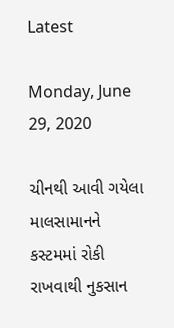Latest

Monday, June 29, 2020

ચીનથી આવી ગયેલા માલસામાનને કસ્ટમમાં રોકી રાખવાથી નુકસાન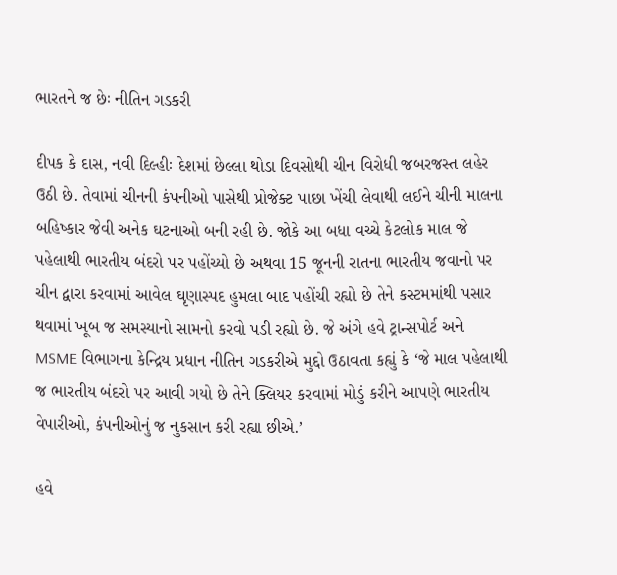ભારતને જ છેઃ નીતિન ગડકરી

દીપક કે દાસ, નવી દિલ્હીઃ દેશમાં છેલ્લા થોડા દિવસોથી ચીન વિરોધી જબરજસ્ત લહેર ઉઠી છે. તેવામાં ચીનની કંપનીઓ પાસેથી પ્રોજેક્ટ પાછા ખેંચી લેવાથી લઈને ચીની માલના બહિષ્કાર જેવી અનેક ઘટનાઓ બની રહી છે. જોકે આ બધા વચ્ચે કેટલોક માલ જે પહેલાથી ભારતીય બંદરો પર પહોંચ્યો છે અથવા 15 જૂનની રાતના ભારતીય જવાનો પર ચીન દ્વારા કરવામાં આવેલ ઘૃણાસ્પદ હુમલા બાદ પહોંચી રહ્યો છે તેને કસ્ટમમાંથી પસાર થવામાં ખૂબ જ સમસ્યાનો સામનો કરવો પડી રહ્યો છે. જે અંગે હવે ટ્રાન્સપોર્ટ અને MSME વિભાગના કેન્દ્રિય પ્રધાન નીતિન ગડકરીએ મુદ્દો ઉઠાવતા કહ્યું કે ‘જે માલ પહેલાથી જ ભારતીય બંદરો પર આવી ગયો છે તેને ક્લિયર કરવામાં મોડું કરીને આપણે ભારતીય વેપારીઓ, કંપનીઓનું જ નુકસાન કરી રહ્યા છીએ.’

હવે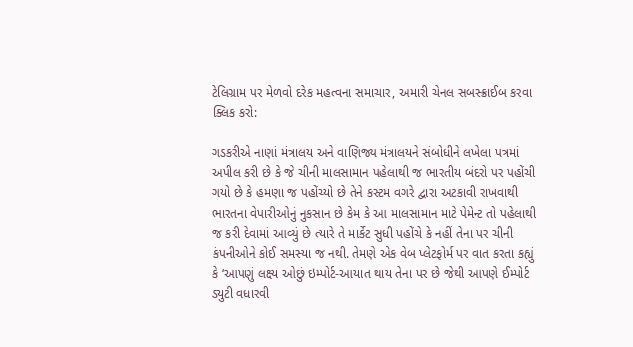ટેલિગ્રામ પર મેળવો દરેક મહત્વના સમાચાર, અમારી ચેનલ સબસ્ક્રાઈબ કરવા ક્લિક કરો:

ગડકરીએ નાણાં મંત્રાલય અને વાણિજ્ય મંત્રાલયને સંબોધીને લખેલા પત્રમાં અપીલ કરી છે કે જે ચીની માલસામાન પહેલાથી જ ભારતીય બંદરો પર પહોંચી ગયો છે કે હમણા જ પહોંચ્યો છે તેને કસ્ટમ વગરે દ્વારા અટકાવી રાખવાથી ભારતના વેપારીઓનું નુકસાન છે કેમ કે આ માલસામાન માટે પેમેન્ટ તો પહેલાથી જ કરી દેવામાં આવ્યું છે ત્યારે તે માર્કેટ સુધી પહોંચે કે નહીં તેના પર ચીની કંપનીઓને કોઈ સમસ્યા જ નથી. તેમણે એક વેબ પ્લેટફોર્મ પર વાત કરતા કહ્યું કે ‘આપણું લક્ષ્ય ઓછું ઇમ્પોર્ટ-આયાત થાય તેના પર છે જેથી આપણે ઈમ્પોર્ટ ડ્યુટી વધારવી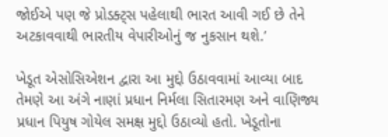જોઈએ પણ જે પ્રોડક્ટ્સ પહેલાથી ભારત આવી ગઈ છે તેને અટકાવવાથી ભારતીય વેપારીઓનું જ નુકસાન થશે.’

ખેડૂત એસોસિએશન દ્વારા આ મુદ્દો ઉઠાવવામાં આવ્યા બાદ તેમણે આ અંગે નાણાં પ્રધાન નિર્મલા સિતારમણ અને વાણિજ્ય પ્રધાન પિયુષ ગોયેલ સમક્ષ મુદ્દો ઉઠાવ્યો હતો. ખેડૂતોના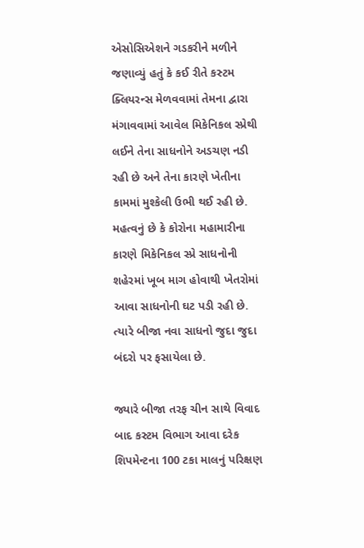એસોસિએશને ગડકરીને મળીને જણાવ્યું હતું કે કઈ રીતે કસ્ટમ ક્લિયરન્સ મેળવવામાં તેમના દ્વારા મંગાવવામાં આવેલ મિકેનિકલ સ્પ્રેથી લઈને તેના સાધનોને અડચણ નડી રહી છે અને તેના કારણે ખેતીના કામમાં મુશ્કેલી ઉભી થઈ રહી છે. મહત્વનું છે કે કોરોના મહામારીના કારણે મિકેનિકલ સ્પ્રે સાધનોની શહેરમાં ખૂબ માગ હોવાથી ખેતરોમાં આવા સાધનોની ઘટ પડી રહી છે. ત્યારે બીજા નવા સાધનો જુદા જુદા બંદરો પર ફસાયેલા છે.

જ્યારે બીજા તરફ ચીન સાથે વિવાદ બાદ કસ્ટમ વિભાગ આવા દરેક શિપમેન્ટના 100 ટકા માલનું પરિક્ષણ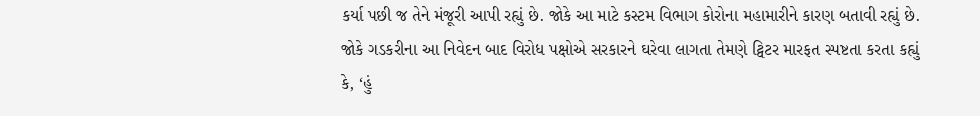કર્યા પછી જ તેને મંજૂરી આપી રહ્યું છે. જોકે આ માટે કસ્ટમ વિભાગ કોરોના મહામારીને કારણ બતાવી રહ્યું છે. જોકે ગડકરીના આ નિવેદન બાદ વિરોધ પક્ષોએ સરકારને ઘરેવા લાગતા તેમણે ટ્વિટર મારફત સ્પષ્ટતા કરતા કહ્યું કે, ‘હું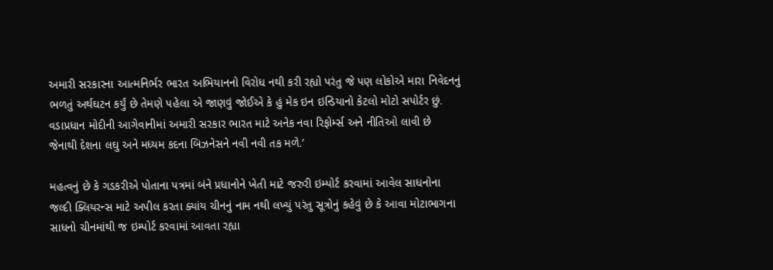અમારી સરકારના આત્મનિર્ભર ભારત અભિયાનનો વિરોધ નથી કરી રહ્યો પરંતુ જે પણ લોકોએ મારા નિવેદનનું ભળતું અર્થઘટન કર્યું છે તેમણે પહેલા એ જાણવું જોઈએ કે હું મેક ઇન ઇન્ડિયાનો કેટલો મોટો સપોર્ટર છું. વડાપ્રધાન મોદીની આગેવાનીમાં અમારી સરકાર ભારત માટે અનેક નવા રિફોર્મ્સ અને નીતિઓ લાવી છે જેનાથી દેશના લઘુ અને મધ્યમ કદના બિઝનેસને નવી નવી તક મળે.’

મહત્વનું છે કે ગડકરીએ પોતાના પત્રમાં બંને પ્રધાનોને ખેતી માટે જરુરી ઇમ્પોર્ટ કરવામાં આવેલ સાધનોના જલ્દી ક્લિયરન્સ માટે અપીલ કરતા ક્યાંય ચીનનું નામ નથી લખ્યું પરંતુ સૂત્રોનું કહેવું છે કે આવા મોટાભાગના સાધનો ચીનમાંથી જ ઇમ્પોર્ટ કરવામાં આવતા રહ્યા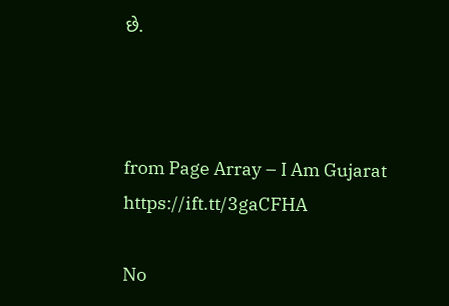છે.



from Page Array – I Am Gujarat https://ift.tt/3gaCFHA

No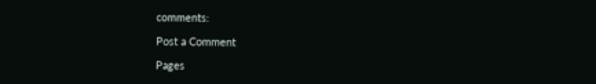comments:

Post a Comment

Pages